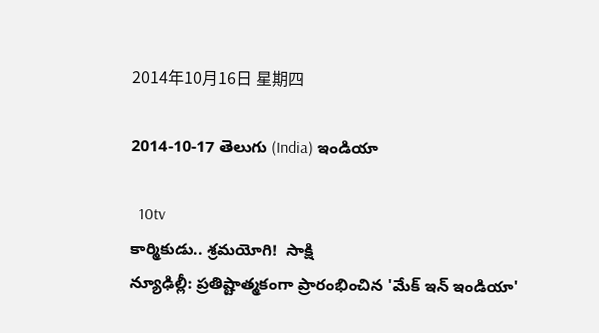2014年10月16日 星期四

2014-10-17 తెలుగు (India) ఇండియా

  10tv
కార్మికుడు.. శ్రమయోగి!  సాక్షి
న్యూఢిల్లీ: ప్రతిష్టాత్మకంగా ప్రారంభించిన 'మేక్ ఇన్ ఇండియా'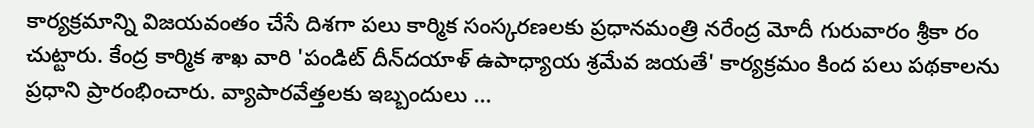కార్యక్రమాన్ని విజయవంతం చేసే దిశగా పలు కార్మిక సంస్కరణలకు ప్రధానమంత్రి నరేంద్ర మోదీ గురువారం శ్రీకా రం చుట్టారు. కేంద్ర కార్మిక శాఖ వారి 'పండిట్ దీన్‌దయాళ్ ఉపాధ్యాయ శ్రమేవ జయతే' కార్యక్రమం కింద పలు పథకాలను ప్రధాని ప్రారంభించారు. వ్యాపారవేత్తలకు ఇబ్బందులు ...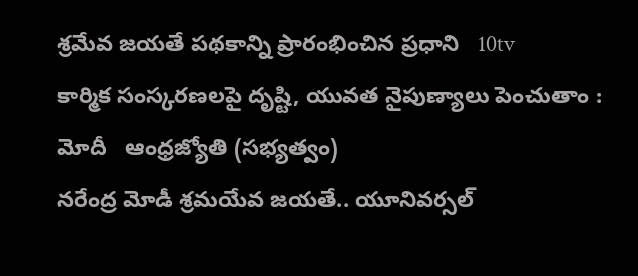శ్రమేవ జయతే పథకాన్ని ప్రారంభించిన ప్రధాని   10tv
కార్మిక సంస్కరణలపై దృష్టి, యువత నైపుణ్యాలు పెంచుతాం : మోదీ   ఆంధ్రజ్యోతి (సభ్యత్వం)
నరేంద్ర మోడీ శ్రమయేవ జయతే.. యూనివర్సల్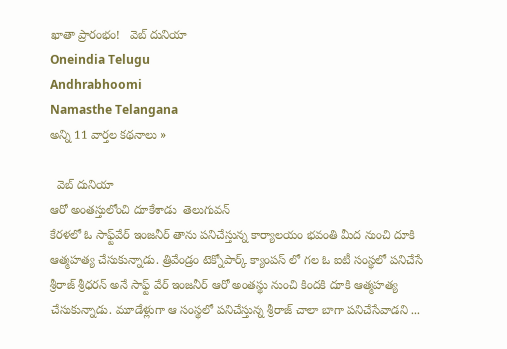ఖాతా ప్రారంభం!   వెబ్ దునియా
Oneindia Telugu
Andhrabhoomi
Namasthe Telangana
అన్ని 11 వార్తల కథనాలు »

  వెబ్ దునియా
ఆరో అంతస్తులోంచి దూకేశాడు  తెలుగువన్
కేరళలో ఓ సాఫ్ట్‌వేర్ ఇంజనీర్ తాను పనిచేస్తున్న కార్యాలయం భవంతి మీద నుంచి దూకి ఆత్మహత్య చేసుకున్నాడు. త్రివేండ్రం టెక్నోపార్క్ క్యాంపస్ లో గల ఓ ఐటీ సంస్థలో పనిచేసే శ్రీరాజ్ శ్రీధరన్ అనే సాఫ్ట్ వేర్ ఇంజనీర్ ఆరో అంతస్థు నుంచి కిందకి దూకి ఆత్మహత్య చేసుకున్నాడు. మూడేళ్లుగా ఆ సంస్థలో పనిచేస్తున్న శ్రీరాజ్ చాలా బాగా పనిచేసేవాడని ...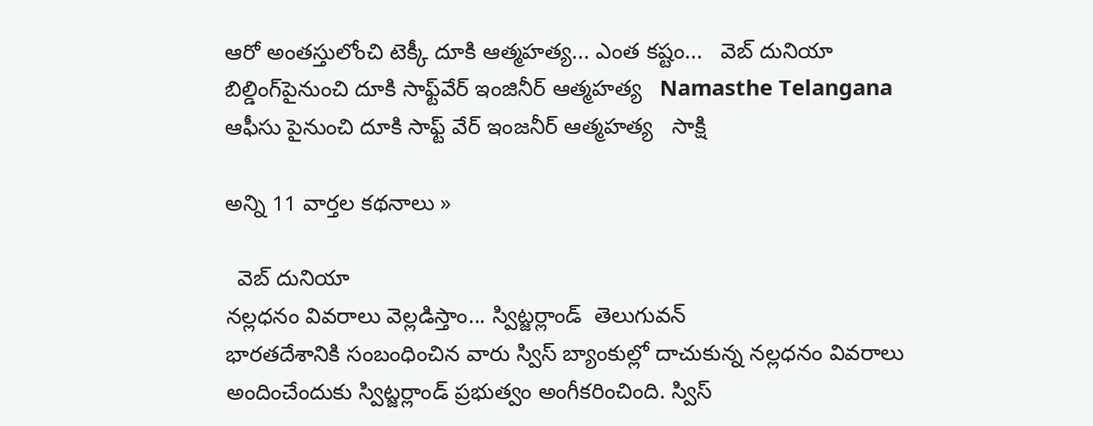ఆరో అంతస్తులోంచి టెక్కీ దూకి ఆత్మహత్య... ఎంత కష్టం...   వెబ్ దునియా
బిల్డింగ్‌పైనుంచి దూకి సాఫ్ట్‌వేర్ ఇంజినీర్ ఆత్మహత్య   Namasthe Telangana
ఆఫీసు పైనుంచి దూకి సాఫ్ట్ వేర్ ఇంజనీర్ ఆత్మహత్య   సాక్షి

అన్ని 11 వార్తల కథనాలు »

  వెబ్ దునియా
నల్లధనం వివరాలు వెల్లడిస్తాం... స్విట్జర్లాండ్  తెలుగువన్
భారతదేశానికి సంబంధించిన వారు స్విస్ బ్యాంకుల్లో దాచుకున్న నల్లధనం వివరాలు అందించేందుకు స్విట్జర్లాండ్ ప్రభుత్వం అంగీకరించింది. స్విస్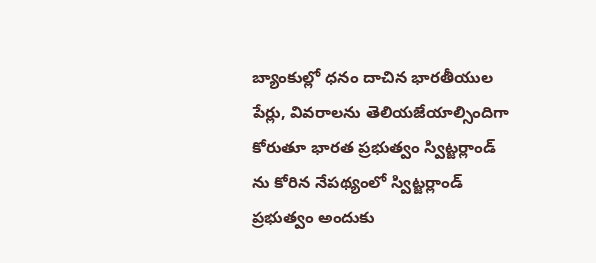బ్యాంకుల్లో ధనం దాచిన భారతీయుల పేర్లు, వివరాలను తెలియజేయాల్సిందిగా కోరుతూ భారత ప్రభుత్వం స్విట్జర్లాండ్ ను కోరిన నేపథ్యంలో స్విట్జర్లాండ్ ప్రభుత్వం అందుకు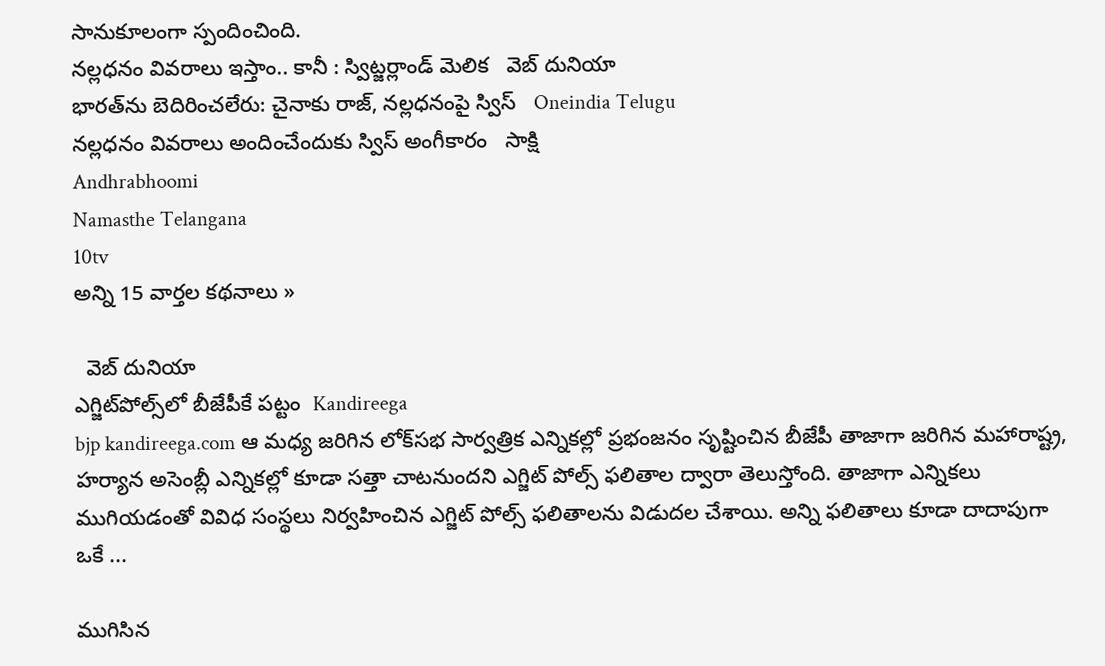సానుకూలంగా స్పందించింది.
నల్లధనం వివరాలు ఇస్తాం.. కానీ : స్విట్జర్లాండ్ మెలిక   వెబ్ దునియా
భారత్‌ను బెదిరించలేరు: చైనాకు రాజ్, నల్లధనంపై స్విస్   Oneindia Telugu
నల్లధనం వివరాలు అందించేందుకు స్విస్ అంగీకారం   సాక్షి
Andhrabhoomi
Namasthe Telangana
10tv
అన్ని 15 వార్తల కథనాలు »

  వెబ్ దునియా
ఎగ్జిట్‌పోల్స్‌లో బీజేపీకే పట్టం  Kandireega
bjp kandireega.com ఆ మధ్య జరిగిన లోక్‌సభ సార్వత్రిక ఎన్నికల్లో ప్రభంజనం సృష్టించిన బీజేపీ తాజాగా జరిగిన మహారాష్ట్ర, హర్యాన అసెంబ్లీ ఎన్నికల్లో కూడా సత్తా చాటనుందని ఎగ్జిట్‌ పోల్స్‌ ఫలితాల ద్వారా తెలుస్తోంది. తాజాగా ఎన్నికలు ముగియడంతో వివిధ సంస్థలు నిర్వహించిన ఎగ్జిట్‌ పోల్స్‌ ఫలితాలను విడుదల చేశాయి. అన్ని ఫలితాలు కూడా దాదాపుగా ఒకే ...

ముగిసిన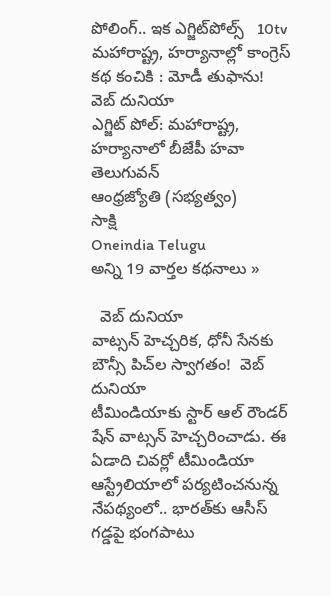పోలింగ్‌.. ఇక ఎగ్జిట్‌పోల్స్   10tv
మహారాష్ట్ర, హర్యానాల్లో కాంగ్రెస్ కథ కంచికి : మోడీ తుఫాను!   వెబ్ దునియా
ఎగ్జిట్ పోల్: మహారాష్ట్ర, హర్యానాలో బీజేపీ హవా   తెలుగువన్
ఆంధ్రజ్యోతి (సభ్యత్వం)
సాక్షి
Oneindia Telugu
అన్ని 19 వార్తల కథనాలు »

  వెబ్ దునియా
వాట్సన్ హెచ్చరిక, ధోనీ సేనకు బౌన్సీ పిచ్‌ల స్వాగతం!  వెబ్ దునియా
టీమిండియాకు స్టార్ ఆల్ రౌండర్ షేన్ వాట్సన్ హెచ్చరించాడు. ఈ ఏడాది చివర్లో టీమిండియా ఆస్ట్రేలియాలో పర్యటించనున్న నేపథ్యంలో.. భారత్‌కు ఆసీస్ గడ్డపై భంగపాటు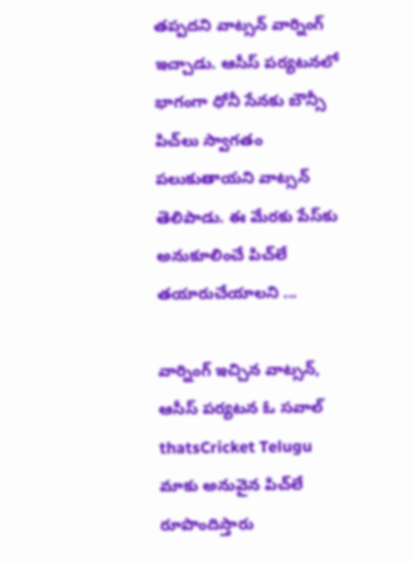తప్పదని వాట్సన్ వార్నింగ్ ఇచ్చాడు. ఆసీస్ పర్యటనలో భాగంగా ధోనీ సేనకు బౌన్సీ పిచ్‌లు స్వాగతం పలుకుతాయని వాట్సన్ తెలిపాడు. ఈ మేరకు పేస్‌కు అనుకూలించే పిచ్‌లే తయారుచేయాలని ...

వార్నింగ్ ఇచ్చిన వాట్సన్, ఆసీస్ పర్యటన ఓ సవాల్   thatsCricket Telugu
మాకు అనువైన పిచ్‌లే రూపొందిస్తారు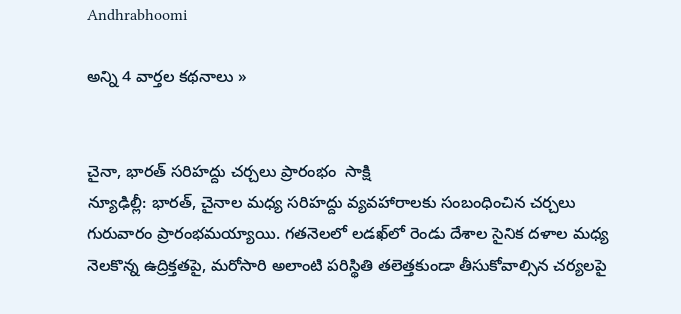Andhrabhoomi

అన్ని 4 వార్తల కథనాలు »


చైనా, భారత్ సరిహద్దు చర్చలు ప్రారంభం  సాక్షి
న్యూఢిల్లీ: భారత్, చైనాల మధ్య సరిహద్దు వ్యవహారాలకు సంబంధించిన చర్చలు గురువారం ప్రారంభమయ్యాయి. గతనెలలో లడఖ్‌లో రెండు దేశాల సైనిక దళాల మధ్య నెలకొన్న ఉద్రిక్తతపై, మరోసారి అలాంటి పరిస్థితి తలెత్తకుండా తీసుకోవాల్సిన చర్యలపై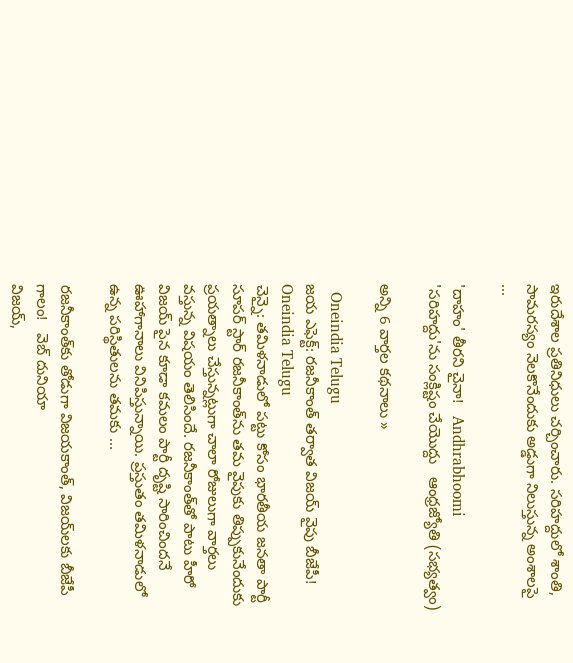ఇరుదేశాల ప్రతినిధులు చర్చించారు. సరిహద్దులో శాంతి, సామరస్యం నెలకొనేందుకు అడ్డుగా నిలుస్తున్న అంశాలపై ...

'దాహం' తీరని చైనా!   Andhrabhoomi
'సరిహద్దు'ను సంక్లిష్టం చేయొద్దు   ఆంధ్రజ్యోతి (సభ్యత్వం)

అన్ని 6 వార్తల కథనాలు »

  Oneindia Telugu
జయ ఎఫెక్ట్: రజనీకాంత్ తర్వాత విజయ్ వైపు బీజేపీ!  Oneindia Telugu
చెన్నై: తమిళనాడులో పట్టు కోసం భారతీయ జనతా పార్టీ సూపర్ స్టార్ రజనీకాంత్‌ను తమ వైపుకు తిప్పుకునేందుకు ప్రయత్నాలు చేస్తున్నట్లుగా చాలా రోజులుగా వార్తలు వస్తున్న విషయం తెలిసిందే. రజనీకాంత్‌తో పాటు హీరో విజయ్ పైన కూడా కమలం పార్టీ దృష్టి సారించిందనే ఊహాగానాలు వినిపిస్తున్నాయి. ప్రస్తుతం తమిళనాడులో ఉన్న పరిస్థితులను తమకు ...

రజనీకాంత్‌కు తోడుగా విజయకాంత్, విజయ్‌లకు బీజేపీ గాలం!   వెబ్ దునియా
విజయ్,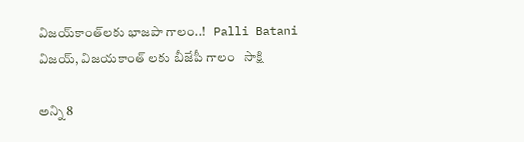విజయ్‌కాంత్‌లకు భాజపా గాలం..!   Palli Batani
విజయ్‌, విజయకాంత్ లకు బీజేపీ గాలం   సాక్షి

అన్ని 8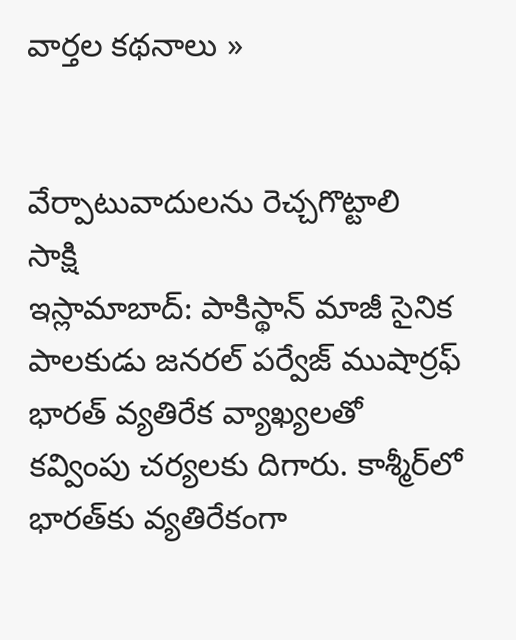వార్తల కథనాలు »


వేర్పాటువాదులను రెచ్చగొట్టాలి  సాక్షి
ఇస్లామాబాద్: పాకిస్థాన్ మాజీ సైనిక పాలకుడు జనరల్ పర్వేజ్ ముషార్రఫ్ భారత్ వ్యతిరేక వ్యాఖ్యలతో కవ్వింపు చర్యలకు దిగారు. కాశ్మీర్‌లో భారత్‌కు వ్యతిరేకంగా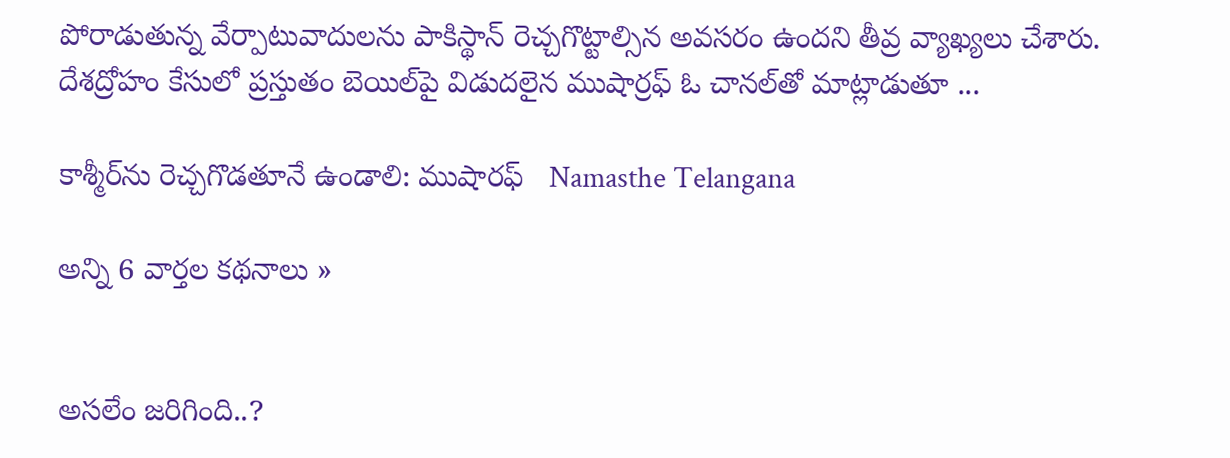పోరాడుతున్న వేర్పాటువాదులను పాకిస్థాన్ రెచ్చగొట్టాల్సిన అవసరం ఉందని తీవ్ర వ్యాఖ్యలు చేశారు. దేశద్రోహం కేసులో ప్రస్తుతం బెయిల్‌పై విడుదలైన ముషార్రఫ్ ఓ చానల్‌తో మాట్లాడుతూ ...

కాశ్మీర్‌ను రెచ్చగొడతూనే ఉండాలి: ముషారఫ్   Namasthe Telangana

అన్ని 6 వార్తల కథనాలు »


అసలేం జరిగింది..?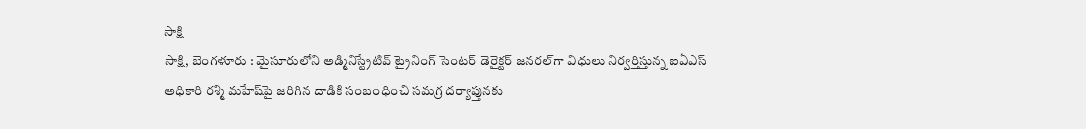సాక్షి
సాక్షి, బెంగళూరు : మైసూరులోని అడ్మినిస్ట్రేటివ్ ట్రైనింగ్ సెంటర్ డెరైక్టర్ జనరల్‌గా విధులు నిర్వర్తిస్తున్న ఐఏఎస్ అధికారి రశ్మి మహేష్‌పై జరిగిన దాడికి సంబంధించి సమగ్ర దర్యాప్తునకు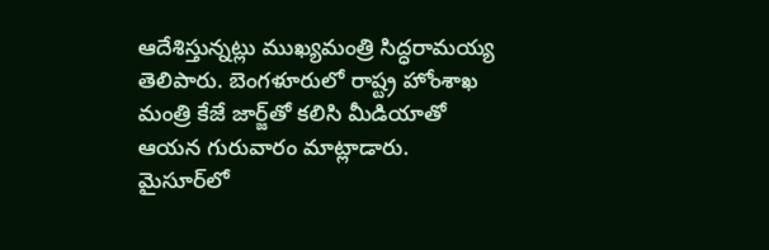ఆదేశిస్తున్నట్లు ముఖ్యమంత్రి సిద్ధరామయ్య తెలిపారు. బెంగళూరులో రాష్ట్ర హోంశాఖ మంత్రి కేజే జార్జ్‌తో కలిసి మీడియాతో ఆయన గురువారం మాట్లాడారు.
మైసూర్‌లో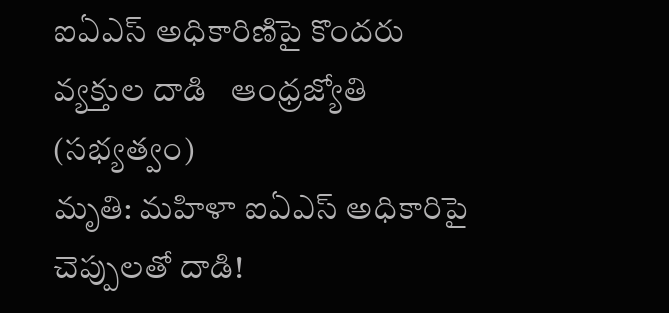ఐఏఎస్‌ అధికారిణిపై కొందరు వ్యక్తుల దాడి   ఆంధ్రజ్యోతి (సభ్యత్వం)
మృతి: మహిళా ఐఏఎస్ అధికారిపై చెప్పులతో దాడి!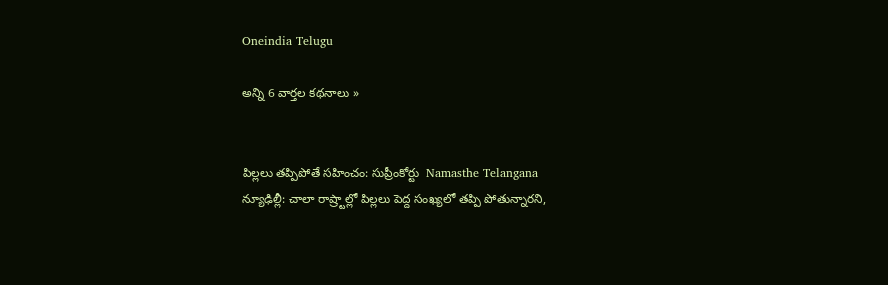Oneindia Telugu

అన్ని 6 వార్తల కథనాలు »


పిల్లలు తప్పిపోతే సహించం: సుప్రీంకోర్టు  Namasthe Telangana
న్యూఢిల్లీ: చాలా రాష్ర్టాల్లో పిల్లలు పెద్ద సంఖ్యలో తప్పి పోతున్నారని,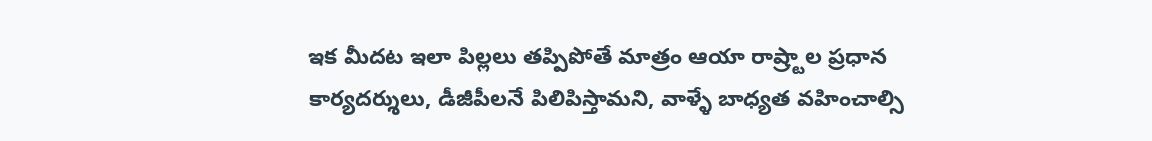ఇక మీదట ఇలా పిల్లలు తప్పిపోతే మాత్రం ఆయా రాష్ర్టాల ప్రధాన కార్యదర్శులు, డీజీపీలనే పిలిపిస్తామని, వాళ్ళే బాధ్యత వహించాల్సి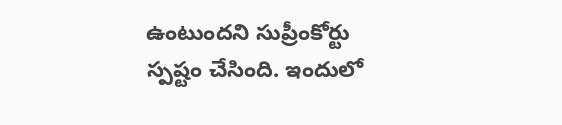ఉంటుందని సుప్రీంకోర్టు స్పష్టం చేసింది. ఇందులో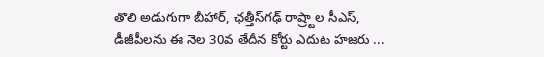తొలి అడుగుగా బీహార్, ఛత్తీస్‌గఢ్ రాష్ర్టాల సీఎస్, డీజీపీలను ఈ నెల 30వ తేదీన కోర్టు ఎదుట హజరు ...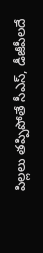పిల్లలు తప్పిపోతే సీఎస్, డీజీపీలదే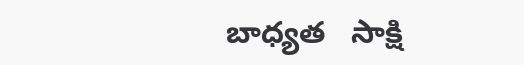బాధ్యత   సాక్షి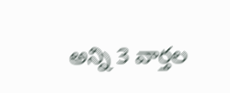అన్ని 3 వార్తల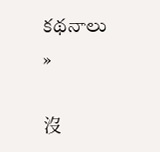కథనాలు »

沒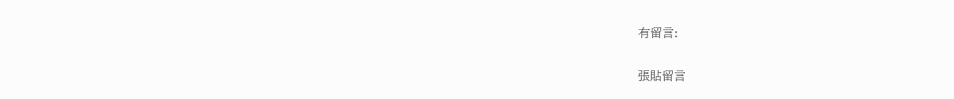有留言:

張貼留言